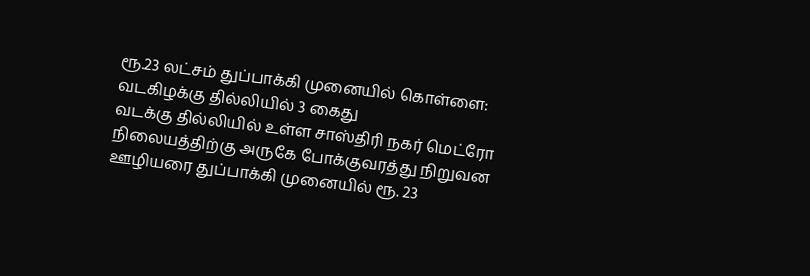ரூ.23 லட்சம் துப்பாக்கி முனையில் கொள்ளை: வடகிழக்கு தில்லியில் 3 கைது
வடக்கு தில்லியில் உள்ள சாஸ்திரி நகர் மெட்ரோ நிலையத்திற்கு அருகே போக்குவரத்து நிறுவன ஊழியரை துப்பாக்கி முனையில் ரூ. 23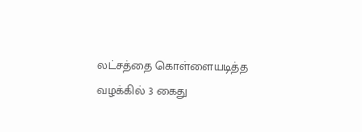லட்சத்தை கொள்ளையடித்த வழக்கில் 3 கைது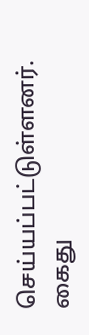செய்யப்பட்டுள்ளனர்.
கைது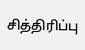சித்திரிப்பு